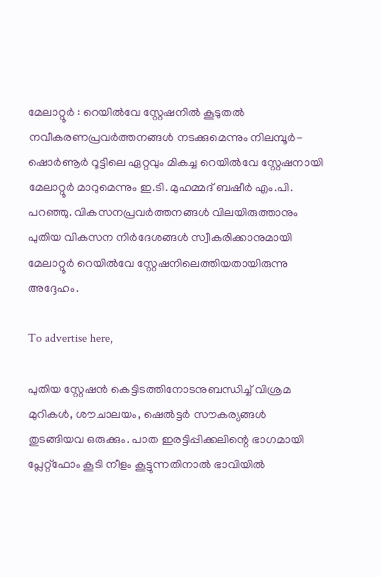മേലാറ്റൂർ : റെയിൽവേ സ്റ്റേഷനിൽ കൂടുതൽ നവീകരണപ്രവർത്തനങ്ങൾ നടക്കുമെന്നും നിലമ്പൂർ-ഷൊർണൂർ റൂട്ടിലെ ഏറ്റവും മികച്ച റെയിൽവേ സ്റ്റേഷനായി മേലാറ്റൂർ മാറുമെന്നും ഇ.ടി. മുഹമ്മദ് ബഷീർ എം.പി. പറഞ്ഞു. വികസനപ്രവർത്തനങ്ങൾ വിലയിരുത്താനും പുതിയ വികസന നിർദേശങ്ങൾ സ്വീകരിക്കാനുമായി മേലാറ്റൂർ റെയിൽവേ സ്റ്റേഷനിലെത്തിയതായിരുന്നു അദ്ദേഹം.

To advertise here,

പുതിയ സ്റ്റേഷൻ കെട്ടിടത്തിനോടനുബന്ധിച്ച് വിശ്രമ മുറികൾ, ശൗചാലയം, ഷെൽട്ടർ സൗകര്യങ്ങൾ തുടങ്ങിയവ ഒരുക്കും. പാത ഇരട്ടിപ്പിക്കലിന്റെ ഭാഗമായി പ്ലേറ്റ്‌ഫോം കൂടി നീളം കൂട്ടുന്നതിനാൽ ഭാവിയിൽ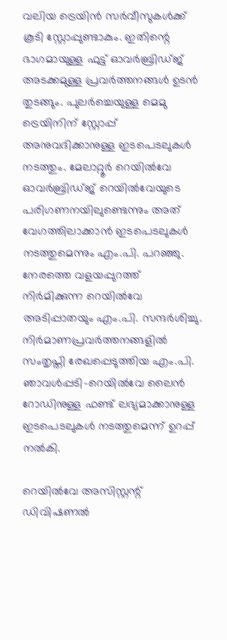വലിയ ട്രെയിൻ സർവീസുകൾക്ക് കൂടി സ്റ്റോപ്പുണ്ടാകും. ഇതിന്റെ ഭാഗമായുള്ള ഫുട്ട് ഓവർബ്രിഡ്ജ് അടക്കമുള്ള പ്രവർത്തനങ്ങൾ ഉടൻ തുടങ്ങും. പുലർച്ചെയുള്ള മെമു ട്രെയിനിന് സ്റ്റോപ്പ് അനുവദിക്കാനുള്ള ഇടപെടലുകൾ നടത്തും. മേലാറ്റൂർ റെയിൽവേ ഓവർബ്രിഡ്ജ് റെയിൽവേയുടെ പരിഗണനയിലുണ്ടെന്നും അത് വേഗത്തിലാക്കാൻ ഇടപെടലുകൾ നടത്തുമെന്നും എം.പി. പറഞ്ഞു. നേരത്തെ വളയപ്പുറത്ത് നിർമിക്കുന്ന റെയിൽവേ അടിപ്പാതയും എം.പി. സന്ദർശിച്ചു. നിർമാണപ്രവർത്തനങ്ങളിൽ സംതൃപ്തി രേഖപ്പെടുത്തിയ എം.പി. ഞാവൾപ്പടി-റെയിൽവേ ലൈൻ റോഡിനുള്ള ഫണ്ട് ലഭ്യമാക്കാനുള്ള ഇടപെടലുകൾ നടത്തുമെന്ന് ഉറപ്പ്‌ നൽകി.

റെയിൽവേ അസിസ്റ്റന്റ് ഡിവിഷണൽ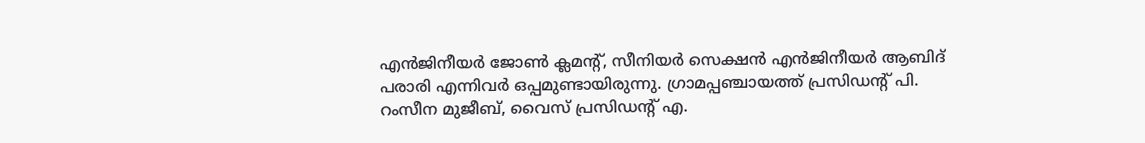എൻജിനീയർ ജോൺ ക്ലമന്റ്, സീനിയർ സെക്ഷൻ എൻജിനീയർ ആബിദ് പരാരി എന്നിവർ ഒപ്പമുണ്ടായിരുന്നു. ഗ്രാമപ്പഞ്ചായത്ത് പ്രസിഡന്റ് പി. റംസീന മുജീബ്, വൈസ് പ്രസിഡന്റ് എ.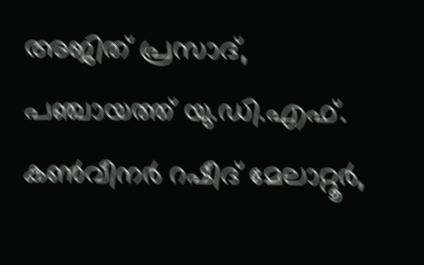അജിത് പ്രസാദ്, പഞ്ചായത്ത് യു.ഡി.എഫ്. കൺവീനർ റഷീദ് മേലാറ്റൂർ,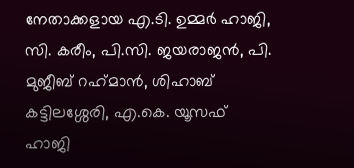നേതാക്കളായ എ.ടി. ഉമ്മർ ഹാജി, സി. കരീം, പി.സി. ജയരാജൻ, പി. മുജീബ് റഹ്‌മാൻ, ശിഹാബ് കട്ടിലശ്ശേരി, എ.കെ. യൂസഫ് ഹാജി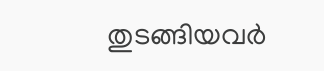തുടങ്ങിയവർ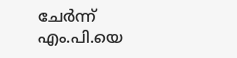ചേർന്ന് എം.പി.യെ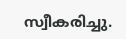സ്വീകരിച്ചു.